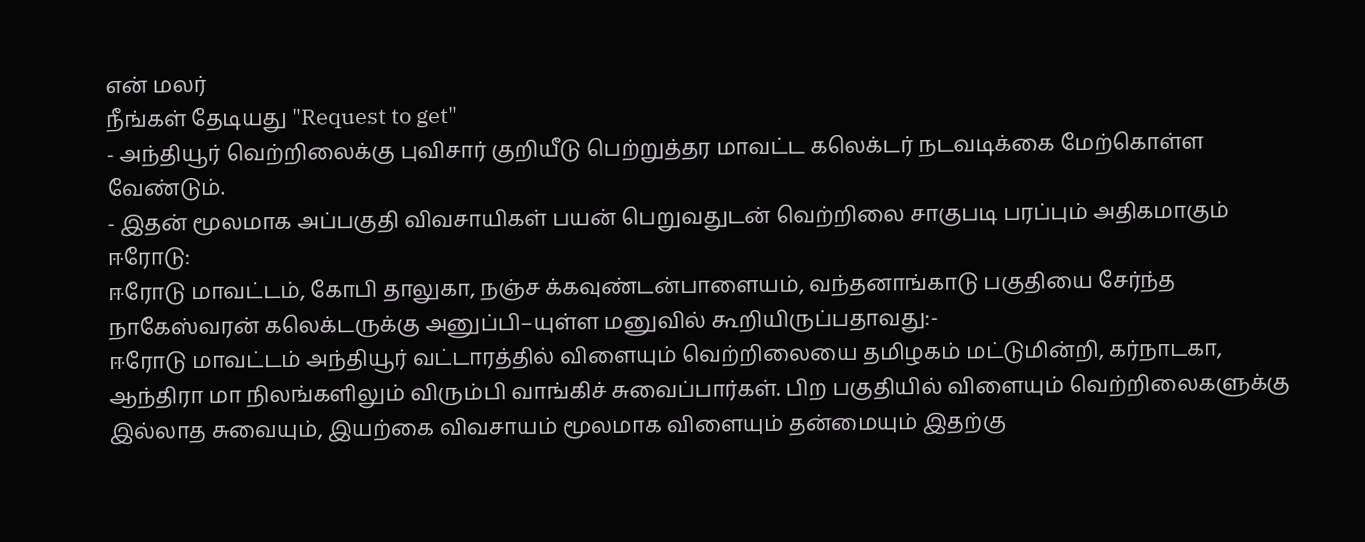என் மலர்
நீங்கள் தேடியது "Request to get"
- அந்தியூர் வெற்றிலைக்கு புவிசார் குறியீடு பெற்றுத்தர மாவட்ட கலெக்டர் நடவடிக்கை மேற்கொள்ள வேண்டும்.
- இதன் மூலமாக அப்பகுதி விவசாயிகள் பயன் பெறுவதுடன் வெற்றிலை சாகுபடி பரப்பும் அதிகமாகும்
ஈரோடு:
ஈரோடு மாவட்டம், கோபி தாலுகா, நஞ்ச க்கவுண்டன்பாளையம், வந்தனாங்காடு பகுதியை சேர்ந்த நாகேஸ்வரன் கலெக்டருக்கு அனுப்பி–யுள்ள மனுவில் கூறியிருப்பதாவது:-
ஈரோடு மாவட்டம் அந்தியூர் வட்டாரத்தில் விளையும் வெற்றிலையை தமிழகம் மட்டுமின்றி, கர்நாடகா, ஆந்திரா மா நிலங்களிலும் விரும்பி வாங்கிச் சுவைப்பார்கள். பிற பகுதியில் விளையும் வெற்றிலைகளுக்கு இல்லாத சுவையும், இயற்கை விவசாயம் மூலமாக விளையும் தன்மையும் இதற்கு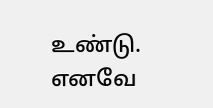உண்டு.
எனவே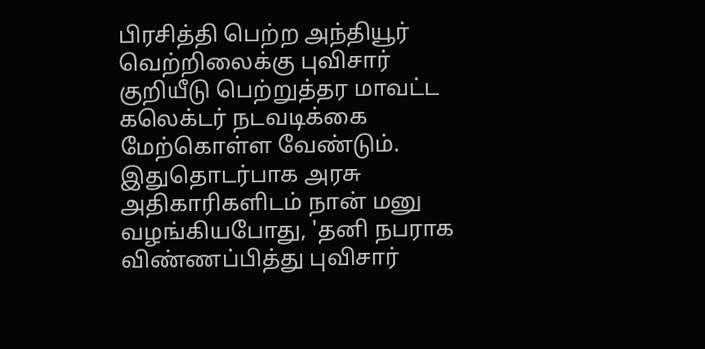பிரசித்தி பெற்ற அந்தியூர் வெற்றிலைக்கு புவிசார் குறியீடு பெற்றுத்தர மாவட்ட கலெக்டர் நடவடிக்கை மேற்கொள்ள வேண்டும். இதுதொடர்பாக அரசு அதிகாரிகளிடம் நான் மனு வழங்கியபோது, 'தனி நபராக விண்ணப்பித்து புவிசார்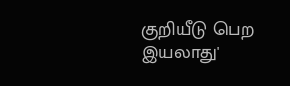குறியீடு பெற இயலாது'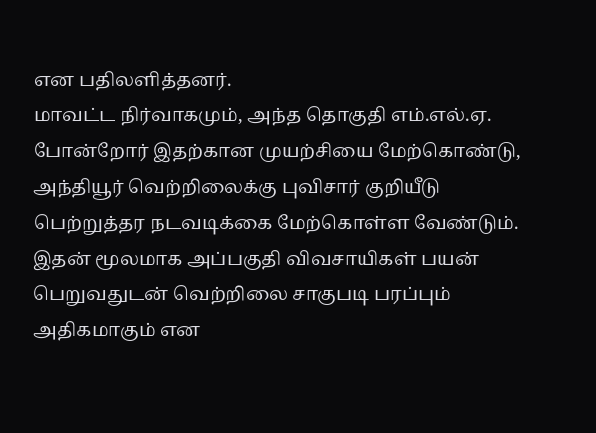என பதிலளித்தனர்.
மாவட்ட நிர்வாகமும், அந்த தொகுதி எம்.எல்.ஏ. போன்றோர் இதற்கான முயற்சியை மேற்கொண்டு, அந்தியூர் வெற்றிலைக்கு புவிசார் குறியீடு பெற்றுத்தர நடவடிக்கை மேற்கொள்ள வேண்டும். இதன் மூலமாக அப்பகுதி விவசாயிகள் பயன் பெறுவதுடன் வெற்றிலை சாகுபடி பரப்பும் அதிகமாகும் என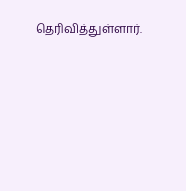தெரிவித்துள்ளார்.